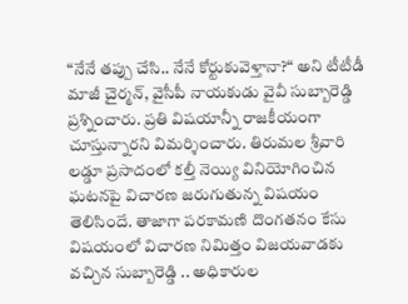“నేనే తప్పు చేసి.. నేనే కోర్టుకువెళ్తానా?“ అని టీటీడీ మాజీ చైర్మన్, వైసీపీ నాయకుడు వైవీ సుబ్బారెడ్డి ప్రశ్నించారు. ప్రతి విషయాన్నీ రాజకీయంగా చూస్తున్నారని విమర్శించారు. తిరుమల శ్రీవారి లడ్డూ ప్రసాదంలో కల్తీ నెయ్యి వినియోగించిన ఘటనపై విచారణ జరుగుతున్న విషయం తెలిసిందే. తాజాగా పరకామణి దొంగతనం కేసు విషయంలో విచారణ నిమిత్తం విజయవాడకు వచ్చిన సుబ్బారెడ్డి .. అధికారుల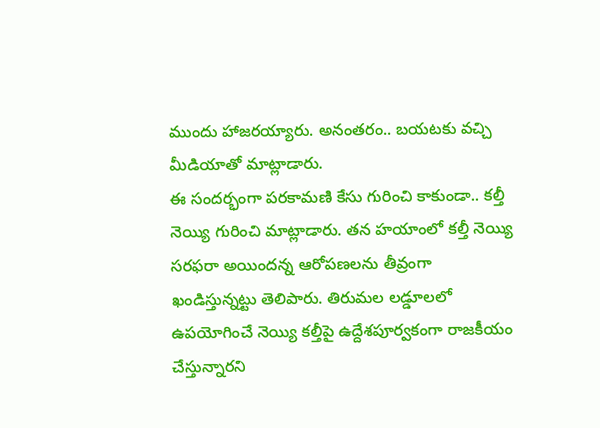ముందు హాజరయ్యారు. అనంతరం.. బయటకు వచ్చి మీడియాతో మాట్లాడారు.
ఈ సందర్భంగా పరకామణి కేసు గురించి కాకుండా.. కల్తీ నెయ్యి గురించి మాట్లాడారు. తన హయాంలో కల్తీ నెయ్యి సరఫరా అయిందన్న ఆరోపణలను తీవ్రంగా ఖండిస్తున్నట్టు తెలిపారు. తిరుమల లడ్డూలలో ఉపయోగించే నెయ్యి కల్తీపై ఉద్దేశపూర్వకంగా రాజకీయం చేస్తున్నారని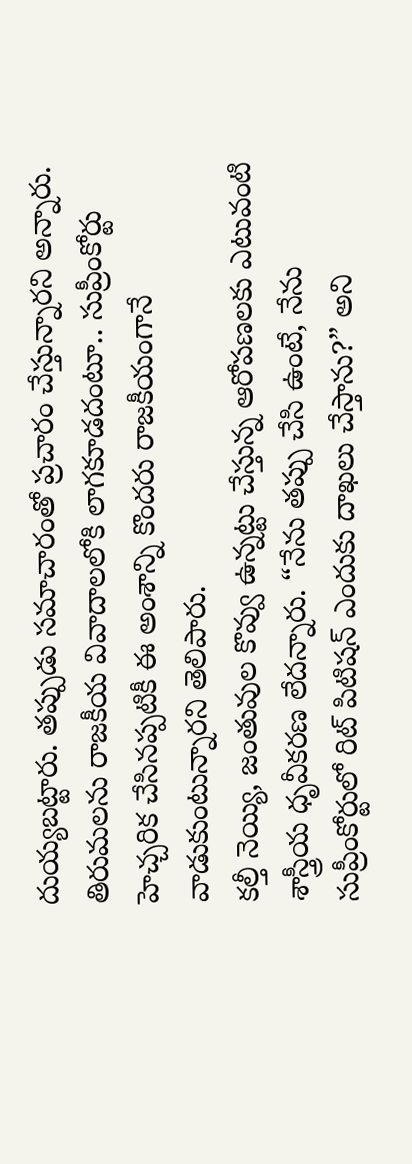దుయ్యబట్టారు. తప్పుడు సమాచారంతో ప్రచారం చేస్తున్నారని అన్నారు. తిరుమలను రాజకీయ వివాదాలలోకి లాగకూడదంటూ.. సుప్రీంకోర్టు హెచ్చరిక చేసినప్పటికీ ఈ అంశాన్ని కొందరు రాజకీయంగానే వాడుకుంటున్నారని తెలిపారు.
కల్తీ నెయ్యి, జంతువుల కొవ్వు ఉన్నట్టు చేస్తున్న ఆరోపణలకు ఎటువంటి శాస్త్రీయ ధృవీకరణ లేదన్నారు. “నేను తప్పు చేసి ఉంటే, నేను సుప్రీంకోర్టులో రిట్ పిటిషన్ ఎందుకు దాఖలు చేస్తాను?” అని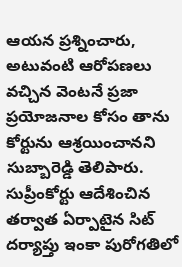ఆయన ప్రశ్నించారు, అటువంటి ఆరోపణలు వచ్చిన వెంటనే ప్రజా ప్రయోజనాల కోసం తాను కోర్టును ఆశ్రయించానని సుబ్బారెడ్డి తెలిపారు. సుప్రీంకోర్టు ఆదేశించిన తర్వాత ఏర్పాటైన సిట్ దర్యాప్తు ఇంకా పురోగతిలో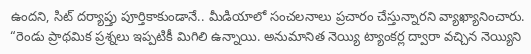ఉందని, సిట్ దర్యాప్తు పూర్తికాకుండానే.. మీడియాలో సంచలనాలు ప్రచారం చేస్తున్నారని వ్యాఖ్యానించారు.
“రెండు ప్రాథమిక ప్రశ్నలు ఇప్పటికీ మిగిలి ఉన్నాయి. అనుమానిత నెయ్యి ట్యాంకర్ల ద్వారా వచ్చిన నెయ్యిని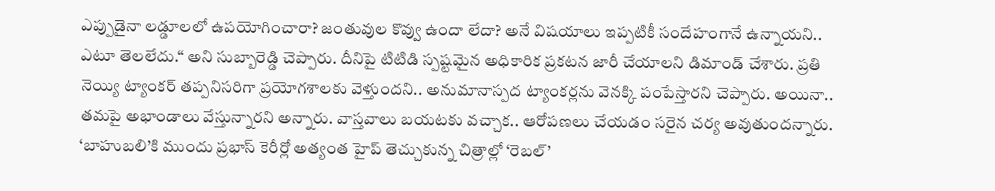ఎప్పుడైనా లడ్డూలలో ఉపయోగించారా? జంతువుల కొవ్వు ఉందా లేదా? అనే విషయాలు ఇప్పటికీ సందేహంగానే ఉన్నాయని.. ఎటూ తెలలేదు.“ అని సుబ్బారెడ్డి చెప్పారు. దీనిపై టిటిడి స్పష్టమైన అధికారిక ప్రకటన జారీ చేయాలని డిమాండ్ చేశారు. ప్రతి నెయ్యి ట్యాంకర్ తప్పనిసరిగా ప్రయోగశాలకు వెళ్తుందని.. అనుమానాస్పద ట్యాంకర్లను వెనక్కి పంపేస్తారని చెప్పారు. అయినా.. తమపై అభాండాలు వేస్తున్నారని అన్నారు. వాస్తవాలు బయటకు వచ్చాక.. ఆరోపణలు చేయడం సరైన చర్య అవుతుందన్నారు.
‘బాహుబలి’కి ముందు ప్రభాస్ కెరీర్లో అత్యంత హైప్ తెచ్చుకున్న చిత్రాల్లో ‘రెబల్’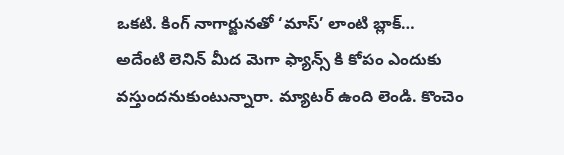ఒకటి. కింగ్ నాగార్జునతో ‘మాస్’ లాంటి బ్లాక్…
అదేంటి లెనిన్ మీద మెగా ఫ్యాన్స్ కి కోపం ఎందుకు వస్తుందనుకుంటున్నారా. మ్యాటర్ ఉంది లెండి. కొంచెం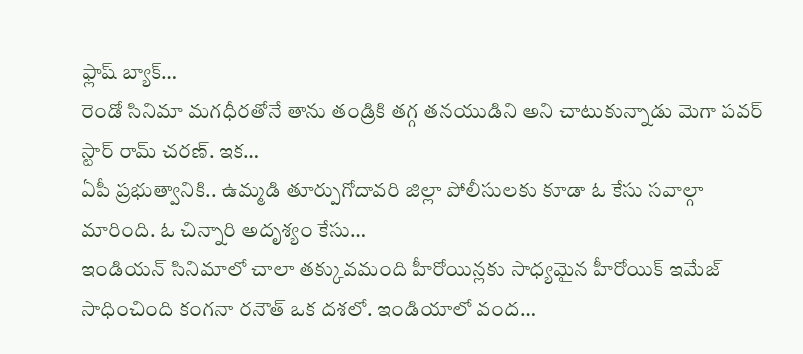ఫ్లాష్ బ్యాక్…
రెండో సినిమా మగధీరతోనే తాను తండ్రికి తగ్గ తనయుడిని అని చాటుకున్నాడు మెగా పవర్ స్టార్ రామ్ చరణ్. ఇక…
ఏపీ ప్రభుత్వానికి.. ఉమ్మడి తూర్పుగోదావరి జిల్లా పోలీసులకు కూడా ఓ కేసు సవాల్గా మారింది. ఓ చిన్నారి అదృశ్యం కేసు…
ఇండియన్ సినిమాలో చాలా తక్కువమంది హీరోయిన్లకు సాధ్యమైన హీరోయిక్ ఇమేజ్ సాధించింది కంగనా రనౌత్ ఒక దశలో. ఇండియాలో వంద…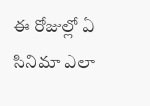ఈ రోజుల్లో ఏ సినిమా ఎలా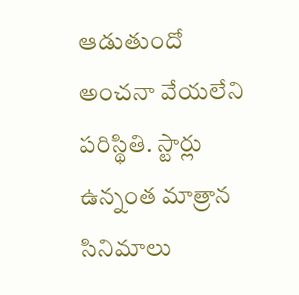ఆడుతుందో అంచనా వేయలేని పరిస్థితి. స్టార్లు ఉన్నంత మాత్రాన సినిమాలు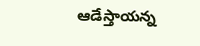ఆడేస్తాయన్న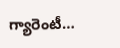గ్యారెంటీ…